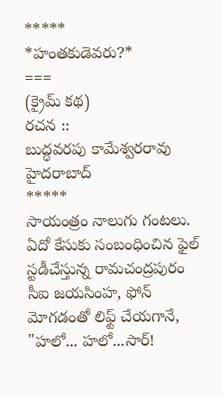*****
*హంతకుడెవరు?*
===
(క్రైమ్ కథ)
రచన ::
బుద్ధవరపు కామేశ్వరరావు
హైదరాబాద్
*****
సాయంత్రం నాలుగు గంటలు.
ఏదో కేసుకు సంబంధించిన ఫైల్ స్టడీచేస్తున్న రామచంద్రపురం సీఐ జయసింహ, ఫోన్ మోగడంతో లిఫ్ట్ చేయగానే,
"హలో... హలో...సార్!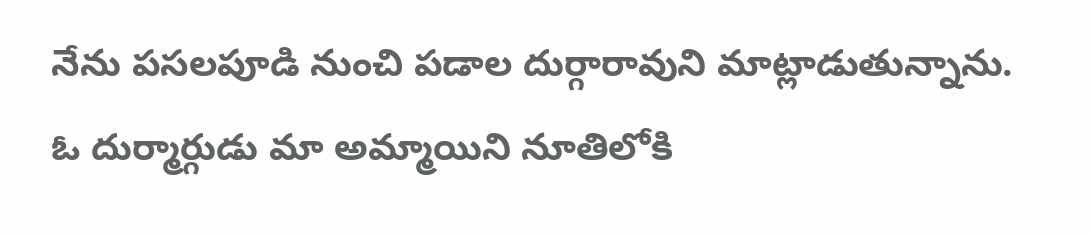నేను పసలపూడి నుంచి పడాల దుర్గారావుని మాట్లాడుతున్నాను. ఓ దుర్మార్గుడు మా అమ్మాయిని నూతిలోకి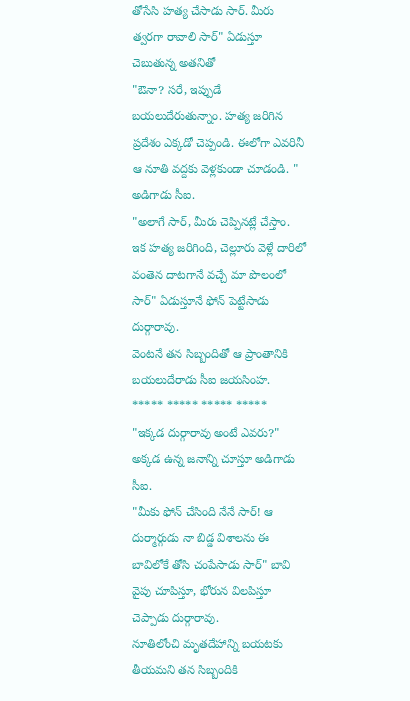తోసేసి హత్య చేసాడు సార్. మీరు త్వరగా రావాలి సార్" ఏడుస్తూ చెబుతున్న అతనితో
"ఔనా? సరే, ఇప్పుడే బయలుదేరుతున్నాం. హత్య జరిగిన ప్రదేశం ఎక్కడో చెప్పండి. ఈలోగా ఎవరినీ ఆ నూతి వద్దకు వెళ్లకుండా చూడండి. " అడిగాడు సీఐ.
"అలాగే సార్, మీరు చెప్పినట్లే చేస్తాం. ఇక హత్య జరిగింది, చెల్లూరు వెళ్లే దారిలో వంతెన దాటగానే వచ్చే మా పొలంలో సార్" ఏడుస్తూనే ఫోన్ పెట్టేసాడు దుర్గారావు.
వెంటనే తన సిబ్బందితో ఆ ప్రాంతానికి బయలుదేరాడు సీఐ జయసింహ.
***** ***** ***** *****
"ఇక్కడ దుర్గారావు అంటే ఎవరు?" అక్కడ ఉన్న జనాన్ని చూస్తూ అడిగాడు సీఐ.
"మీకు ఫోన్ చేసింది నేనే సార్! ఆ దుర్మార్గుడు నా బిడ్డ విశాలను ఈ బావిలోకే తోసి చంపేసాడు సార్" బావి వైపు చూపిస్తూ, భోరున విలపిస్తూ చెప్పాడు దుర్గారావు.
నూతిలోంచి మృతదేహాన్ని బయటకు తీయమని తన సిబ్బందికి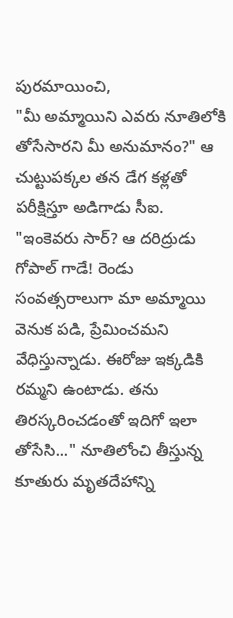పురమాయించి,
"మీ అమ్మాయిని ఎవరు నూతిలోకి తోసేసారని మీ అనుమానం?" ఆ చుట్టుపక్కల తన డేగ కళ్లతో పరీక్షిస్తూ అడిగాడు సీఐ.
"ఇంకెవరు సార్? ఆ దరిద్రుడు గోపాల్ గాడే! రెండు సంవత్సరాలుగా మా అమ్మాయి వెనుక పడి, ప్రేమించమని వేధిస్తున్నాడు. ఈరోజు ఇక్కడికి రమ్మని ఉంటాడు. తను తిరస్కరించడంతో ఇదిగో ఇలా తోసేసి..." నూతిలోంచి తీస్తున్న కూతురు మృతదేహాన్ని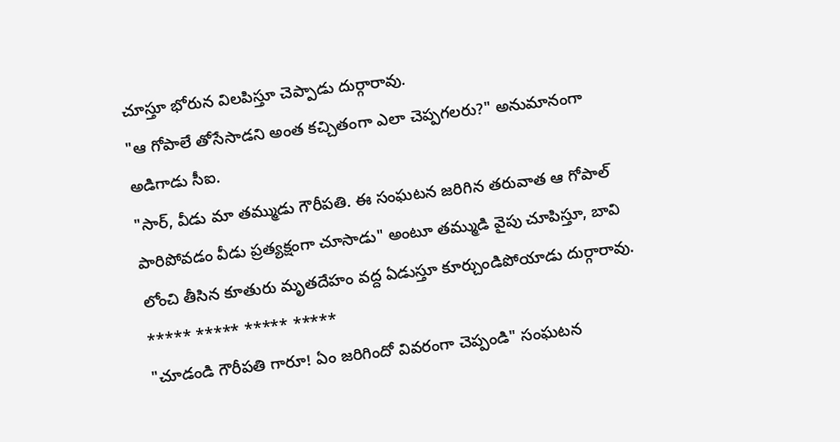చూస్తూ భోరున విలపిస్తూ చెప్పాడు దుర్గారావు.
"ఆ గోపాలే తోసేసాడని అంత కచ్చితంగా ఎలా చెప్పగలరు?" అనుమానంగా అడిగాడు సీఐ.
"సార్, వీడు మా తమ్ముడు గౌరీపతి. ఈ సంఘటన జరిగిన తరువాత ఆ గోపాల్ పారిపోవడం వీడు ప్రత్యక్షంగా చూసాడు" అంటూ తమ్ముడి వైపు చూపిస్తూ, బావి లోంచి తీసిన కూతురు మృతదేహం వద్ద ఏడుస్తూ కూర్చుండిపోయాడు దుర్గారావు.
***** ***** ***** *****
"చూడండి గౌరీపతి గారూ! ఏం జరిగిందో వివరంగా చెప్పండి" సంఘటన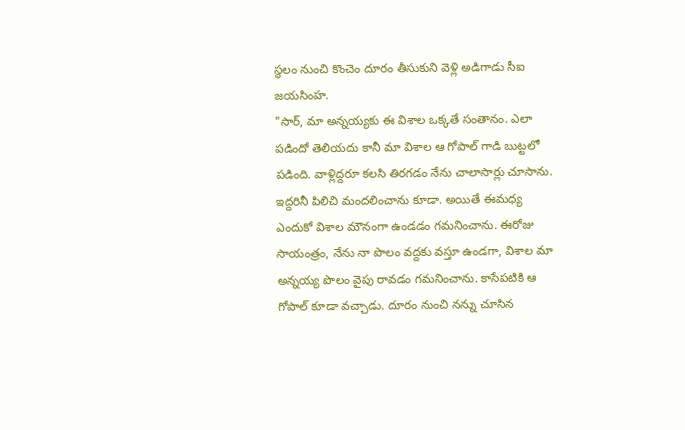స్థలం నుంచి కొంచెం దూరం తీసుకుని వెళ్లి అడిగాడు సీఐ జయసింహ.
"సార్, మా అన్నయ్యకు ఈ విశాల ఒక్కతే సంతానం. ఎలా పడిందో తెలియదు కానీ మా విశాల ఆ గోపాల్ గాడి బుట్టలో పడింది. వాళ్లిద్దరూ కలసి తిరగడం నేను చాలాసార్లు చూసాను. ఇద్దరినీ పిలిచి మందలించాను కూడా. అయితే ఈమధ్య ఎందుకో విశాల మౌనంగా ఉండడం గమనించాను. ఈరోజు సాయంత్రం, నేను నా పొలం వద్దకు వస్తూ ఉండగా, విశాల మా అన్నయ్య పొలం వైపు రావడం గమనించాను. కాసేపటికి ఆ గోపాల్ కూడా వచ్చాడు. దూరం నుంచి నన్ను చూసిన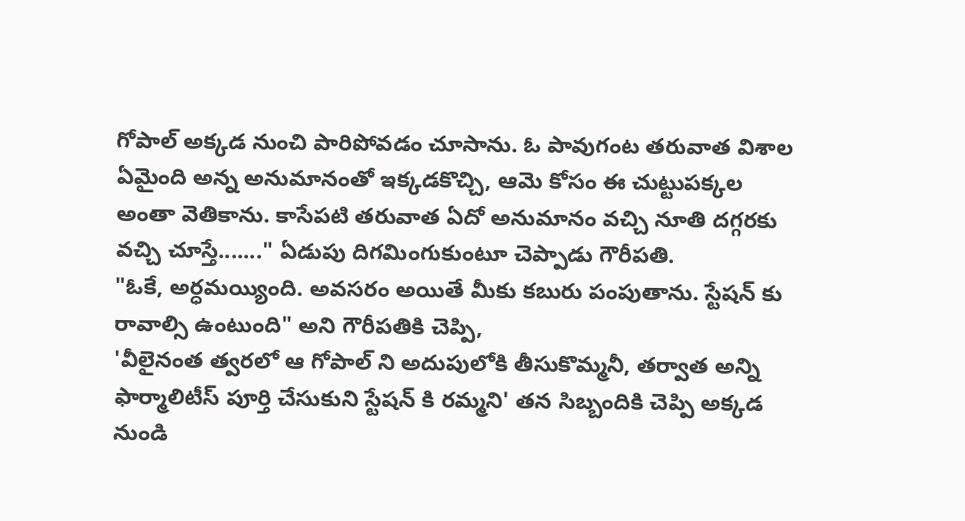గోపాల్ అక్కడ నుంచి పారిపోవడం చూసాను. ఓ పావుగంట తరువాత విశాల ఏమైంది అన్న అనుమానంతో ఇక్కడకొచ్చి, ఆమె కోసం ఈ చుట్టుపక్కల అంతా వెతికాను. కాసేపటి తరువాత ఏదో అనుమానం వచ్చి నూతి దగ్గరకు వచ్చి చూస్తే......." ఏడుపు దిగమింగుకుంటూ చెప్పాడు గౌరీపతి.
"ఓకే, అర్ధమయ్యింది. అవసరం అయితే మీకు కబురు పంపుతాను. స్టేషన్ కు రావాల్సి ఉంటుంది" అని గౌరీపతికి చెప్పి,
'వీలైనంత త్వరలో ఆ గోపాల్ ని అదుపులోకి తీసుకొమ్మనీ, తర్వాత అన్ని ఫార్మాలిటీస్ పూర్తి చేసుకుని స్టేషన్ కి రమ్మని' తన సిబ్బందికి చెప్పి అక్కడ నుండి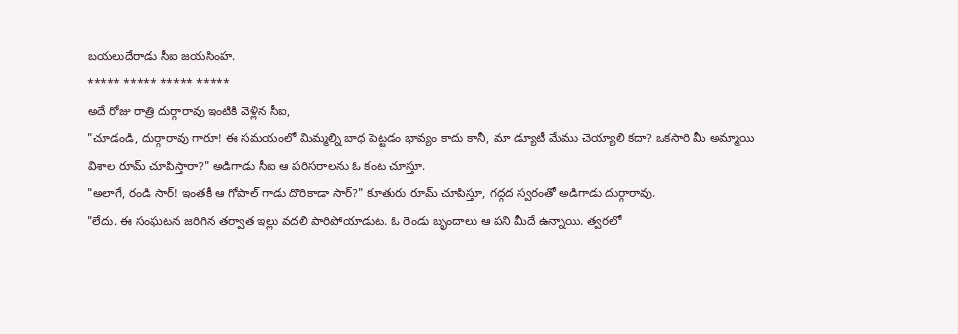బయలుదేరాడు సీఐ జయసింహ.
***** ***** ***** *****
అదే రోజు రాత్రి దుర్గారావు ఇంటికి వెళ్లిన సీఐ,
"చూడండి, దుర్గారావు గారూ! ఈ సమయంలో మిమ్మల్ని బాధ పెట్టడం భావ్యం కాదు కానీ, మా డ్యూటీ మేము చెయ్యాలి కదా? ఒకసారి మీ అమ్మాయి విశాల రూమ్ చూపిస్తారా?" అడిగాడు సీఐ ఆ పరిసరాలను ఓ కంట చూస్తూ.
"అలాగే, రండి సార్! ఇంతకీ ఆ గోపాల్ గాడు దొరికాడా సార్?" కూతురు రూమ్ చూపిస్తూ, గద్గద స్వరంతో అడిగాడు దుర్గారావు.
"లేదు. ఈ సంఘటన జరిగిన తర్వాత ఇల్లు వదలి పారిపోయాడుట. ఓ రెండు బృందాలు ఆ పని మీదే ఉన్నాయి. త్వరలో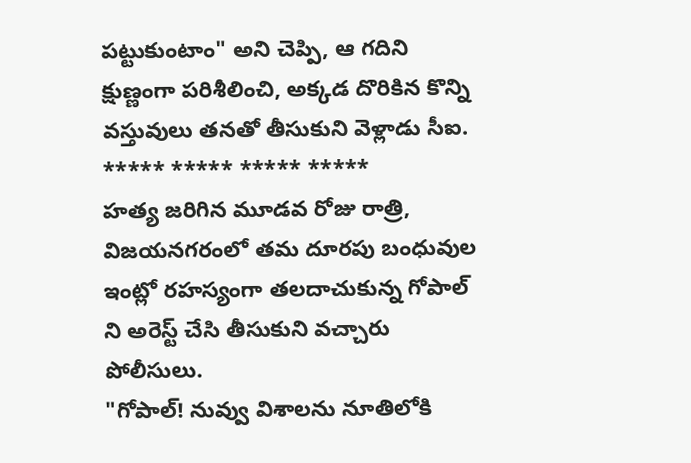పట్టుకుంటాం" అని చెప్పి, ఆ గదిని క్షుణ్ణంగా పరిశీలించి, అక్కడ దొరికిన కొన్ని వస్తువులు తనతో తీసుకుని వెళ్లాడు సీఐ.
***** ***** ***** *****
హత్య జరిగిన మూడవ రోజు రాత్రి, విజయనగరంలో తమ దూరపు బంధువుల ఇంట్లో రహస్యంగా తలదాచుకున్న గోపాల్ ని అరెస్ట్ చేసి తీసుకుని వచ్చారు పోలీసులు.
"గోపాల్! నువ్వు విశాలను నూతిలోకి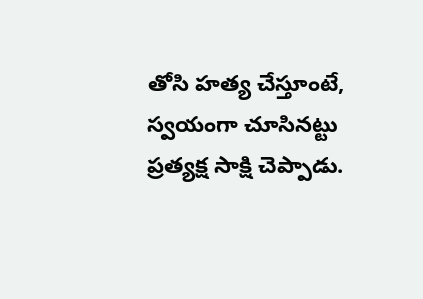తోసి హత్య చేస్తూంటే, స్వయంగా చూసినట్టు ప్రత్యక్ష సాక్షి చెప్పాడు.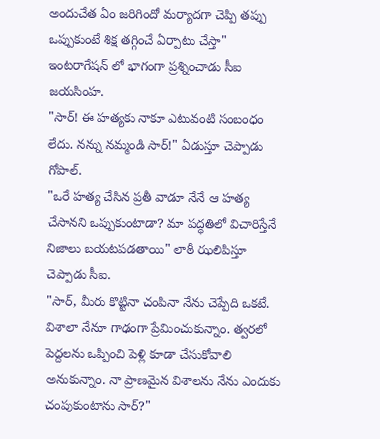అందుచేత ఏం జరిగిందో మర్యాదగా చెప్పి తప్పు ఒప్పుకుంటే శిక్ష తగ్గించే ఏర్పాటు చేస్తా" ఇంటరాగేషన్ లో భాగంగా ప్రశ్నించాడు సీఐ జయసింహ.
"సార్! ఈ హత్యకు నాకూ ఎటువంటి సంబంధం లేదు. నన్ను నమ్మండి సార్!" ఏడుస్తూ చెప్పాడు గోపాల్.
"ఒరే హత్య చేసిన ప్రతీ వాడూ నేనే ఆ హత్య చేసానని ఒప్పుకుంటాడా? మా పద్ధతిలో విచారిస్తేనే నిజాలు బయటపడతాయి" లాఠీ ఝలిపిస్తూ చెప్పాడు సీఐ.
"సార్, మీరు కొట్టినా చంపినా నేను చెప్పేది ఒకటే. విశాలా నేనూ గాఢంగా ప్రేమించుకున్నాం. త్వరలో పెద్దలను ఒప్పించి పెళ్లి కూడా చేసుకోవాలి అనుకున్నాం. నా ప్రాణమైన విశాలను నేను ఎందుకు చంపుకుంటాను సార్?"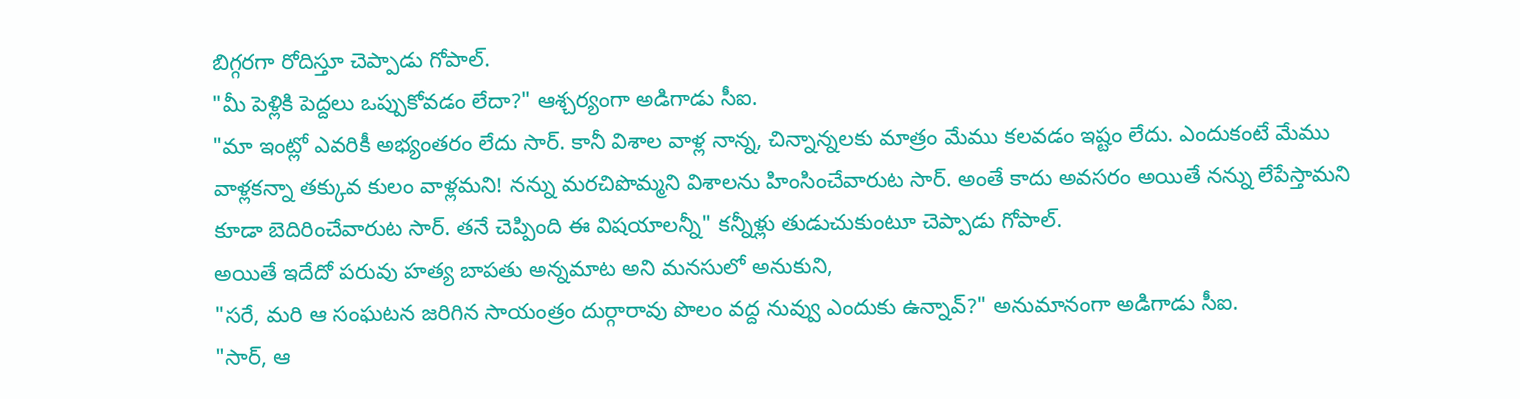బిగ్గరగా రోదిస్తూ చెప్పాడు గోపాల్.
"మీ పెళ్లికి పెద్దలు ఒప్పుకోవడం లేదా?" ఆశ్చర్యంగా అడిగాడు సీఐ.
"మా ఇంట్లో ఎవరికీ అభ్యంతరం లేదు సార్. కానీ విశాల వాళ్ల నాన్న, చిన్నాన్నలకు మాత్రం మేము కలవడం ఇష్టం లేదు. ఎందుకంటే మేము వాళ్లకన్నా తక్కువ కులం వాళ్లమని! నన్ను మరచిపొమ్మని విశాలను హింసించేవారుట సార్. అంతే కాదు అవసరం అయితే నన్ను లేపేస్తామని కూడా బెదిరించేవారుట సార్. తనే చెప్పింది ఈ విషయాలన్నీ" కన్నీళ్లు తుడుచుకుంటూ చెప్పాడు గోపాల్.
అయితే ఇదేదో పరువు హత్య బాపతు అన్నమాట అని మనసులో అనుకుని,
"సరే, మరి ఆ సంఘటన జరిగిన సాయంత్రం దుర్గారావు పొలం వద్ద నువ్వు ఎందుకు ఉన్నావ్?" అనుమానంగా అడిగాడు సీఐ.
"సార్, ఆ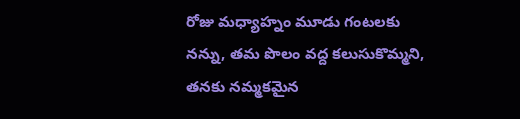రోజు మధ్యాహ్నం మూడు గంటలకు నన్ను, తమ పొలం వద్ద కలుసుకొమ్మని, తనకు నమ్మకమైన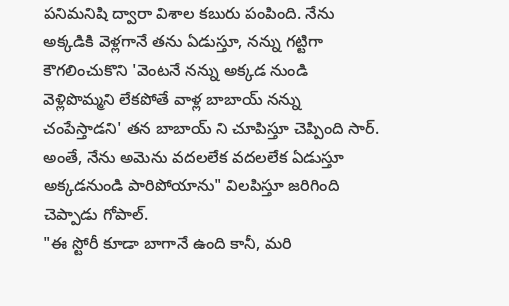పనిమనిషి ద్వారా విశాల కబురు పంపింది. నేను అక్కడికి వెళ్లగానే తను ఏడుస్తూ, నన్ను గట్టిగా కౌగలించుకొని 'వెంటనే నన్ను అక్కడ నుండి వెళ్లిపొమ్మని లేకపోతే వాళ్ల బాబాయ్ నన్ను చంపేస్తాడని' తన బాబాయ్ ని చూపిస్తూ చెప్పింది సార్. అంతే, నేను అమెను వదలలేక వదలలేక ఏడుస్తూ అక్కడనుండి పారిపోయాను" విలపిస్తూ జరిగింది చెప్పాడు గోపాల్.
"ఈ స్టోరీ కూడా బాగానే ఉంది కానీ, మరి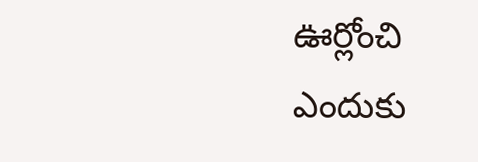ఊర్లోంచి ఎందుకు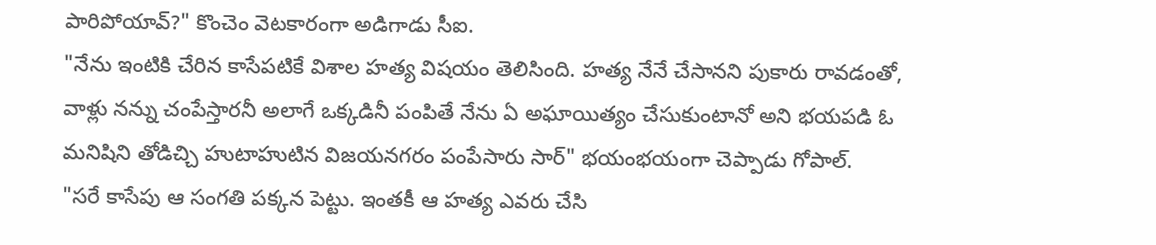పారిపోయావ్?" కొంచెం వెటకారంగా అడిగాడు సీఐ.
"నేను ఇంటికి చేరిన కాసేపటికే విశాల హత్య విషయం తెలిసింది. హత్య నేనే చేసానని పుకారు రావడంతో, వాళ్లు నన్ను చంపేస్తారనీ అలాగే ఒక్కడినీ పంపితే నేను ఏ అఘాయిత్యం చేసుకుంటానో అని భయపడి ఓ మనిషిని తోడిచ్చి హుటాహుటిన విజయనగరం పంపేసారు సార్" భయంభయంగా చెప్పాడు గోపాల్.
"సరే కాసేపు ఆ సంగతి పక్కన పెట్టు. ఇంతకీ ఆ హత్య ఎవరు చేసి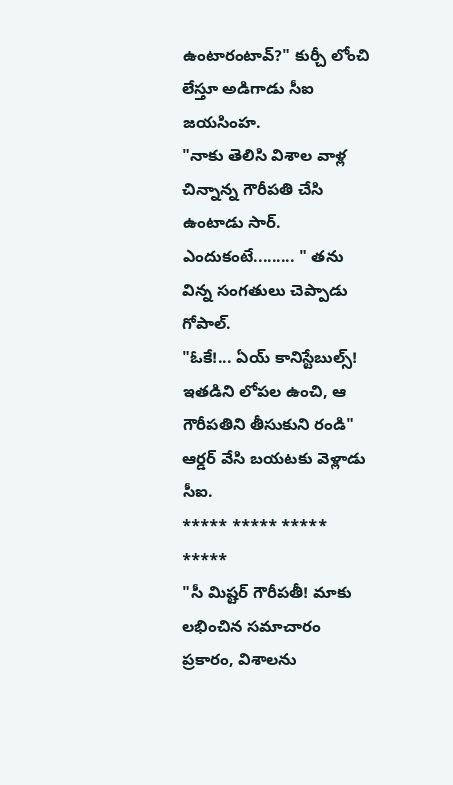ఉంటారంటావ్?" కుర్చీ లోంచి లేస్తూ అడిగాడు సీఐ జయసింహ.
"నాకు తెలిసి విశాల వాళ్ల చిన్నాన్న గౌరీపతి చేసి ఉంటాడు సార్. ఎందుకంటే......... " తను విన్న సంగతులు చెప్పాడు గోపాల్.
"ఓకే!... ఏయ్ కానిస్టేబుల్స్! ఇతడిని లోపల ఉంచి, ఆ గౌరీపతిని తీసుకుని రండి" ఆర్డర్ వేసి బయటకు వెళ్లాడు సీఐ.
***** ***** ***** *****
"సీ మిష్టర్ గౌరీపతీ! మాకు లభించిన సమాచారం ప్రకారం, విశాలను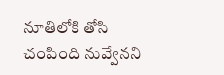నూతిలోకి తోసి చంపింది నువ్వేనని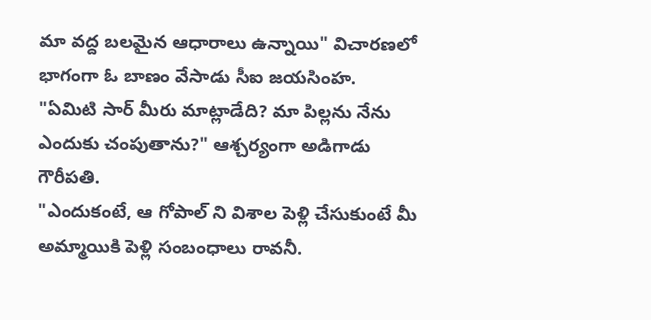మా వద్ద బలమైన ఆధారాలు ఉన్నాయి" విచారణలో భాగంగా ఓ బాణం వేసాడు సీఐ జయసింహ.
"ఏమిటి సార్ మీరు మాట్లాడేది? మా పిల్లను నేను ఎందుకు చంపుతాను?" ఆశ్చర్యంగా అడిగాడు గౌరీపతి.
"ఎందుకంటే, ఆ గోపాల్ ని విశాల పెళ్లి చేసుకుంటే మీ అమ్మాయికి పెళ్లి సంబంధాలు రావనీ.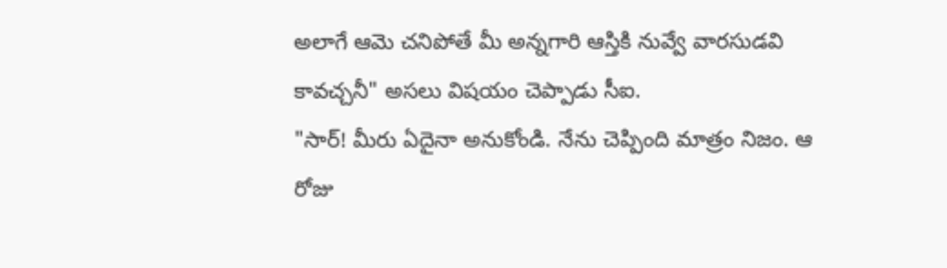అలాగే ఆమె చనిపోతే మీ అన్నగారి ఆస్తికి నువ్వే వారసుడవి కావచ్చనీ" అసలు విషయం చెప్పాడు సీఐ.
"సార్! మీరు ఏదైనా అనుకోండి. నేను చెప్పింది మాత్రం నిజం. ఆ రోజు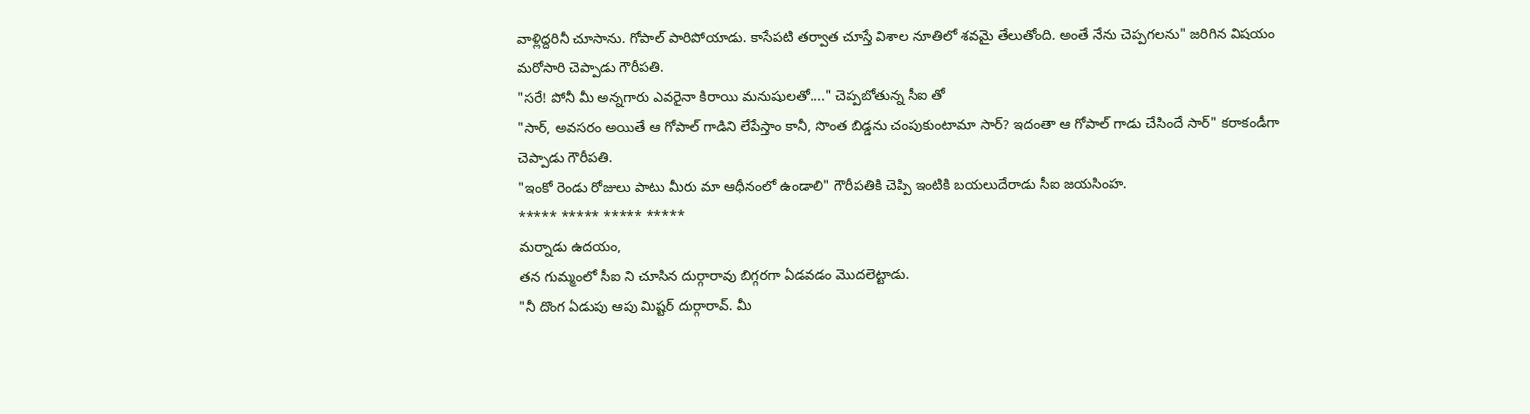వాళ్లిద్దరినీ చూసాను. గోపాల్ పారిపోయాడు. కాసేపటి తర్వాత చూస్తే విశాల నూతిలో శవమై తేలుతోంది. అంతే నేను చెప్పగలను" జరిగిన విషయం మరోసారి చెప్పాడు గౌరీపతి.
"సరే! పోనీ మీ అన్నగారు ఎవరైనా కిరాయి మనుషులతో...." చెప్పబోతున్న సీఐ తో
"సార్, అవసరం అయితే ఆ గోపాల్ గాడిని లేపేస్తాం కానీ, సొంత బిడ్డను చంపుకుంటామా సార్? ఇదంతా ఆ గోపాల్ గాడు చేసిందే సార్" కరాకండీగా చెప్పాడు గౌరీపతి.
"ఇంకో రెండు రోజులు పాటు మీరు మా ఆధీనంలో ఉండాలి" గౌరీపతికి చెప్పి ఇంటికి బయలుదేరాడు సీఐ జయసింహ.
***** ***** ***** *****
మర్నాడు ఉదయం,
తన గుమ్మంలో సీఐ ని చూసిన దుర్గారావు బిగ్గరగా ఏడవడం మొదలెట్టాడు.
"నీ దొంగ ఏడుపు ఆపు మిష్టర్ దుర్గారావ్. మీ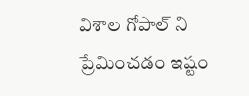విశాల గోపాల్ ని ప్రేమించడం ఇష్టం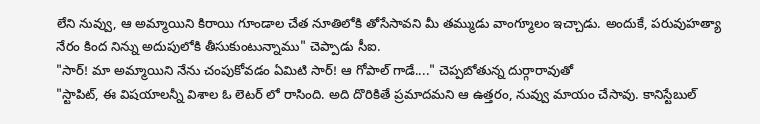లేని నువ్వు, ఆ అమ్మాయిని కిరాయి గూండాల చేత నూతిలోకి తోసేసావని మీ తమ్ముడు వాంగ్మూలం ఇచ్చాడు. అందుకే, పరువుహత్యా నేరం కింద నిన్ను అదుపులోకి తీసుకుంటున్నాము" చెప్పాడు సీఐ.
"సార్! మా అమ్మాయిని నేను చంపుకోవడం ఏమిటి సార్! ఆ గోపాల్ గాడే...." చెప్పబోతున్న దుర్గారావుతో
"స్టాపిట్, ఈ విషయాలన్నీ విశాల ఓ లెటర్ లో రాసింది. అది దొరికితే ప్రమాదమని ఆ ఉత్తరం, నువ్వు మాయం చేసావు. కానిస్టేబుల్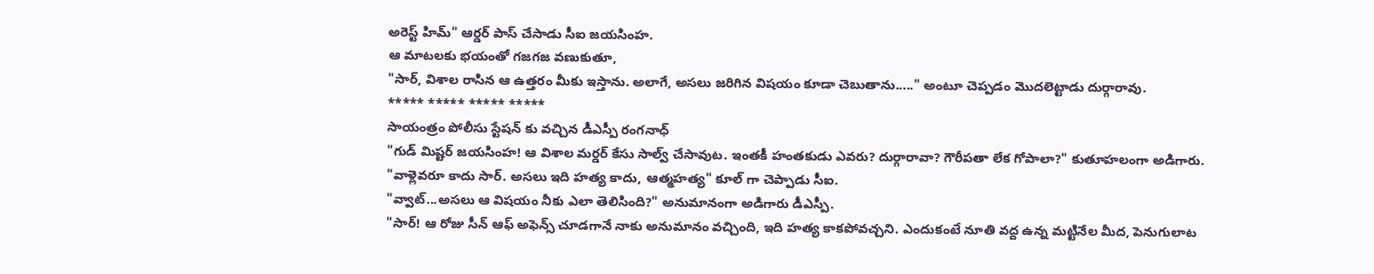అరెస్ట్ హిమ్" ఆర్డర్ పాస్ చేసాడు సీఐ జయసింహ.
ఆ మాటలకు భయంతో గజగజ వణుకుతూ,
"సార్, విశాల రాసిన ఆ ఉత్తరం మీకు ఇస్తాను. అలాగే, అసలు జరిగిన విషయం కూడా చెబుతాను....." అంటూ చెప్పడం మొదలెట్టాడు దుర్గారావు.
***** ***** ***** *****
సాయంత్రం పోలీసు స్టేషన్ కు వచ్చిన డీఎస్పీ రంగనాధ్
"గుడ్ మిష్టర్ జయసింహ! ఆ విశాల మర్డర్ కేసు సాల్వ్ చేసావుట. ఇంతకీ హంతకుడు ఎవరు? దుర్గారావా? గౌరీపతా లేక గోపాలా?" కుతూహలంగా అడిగారు.
"వాళ్లెవరూ కాదు సార్. అసలు ఇది హత్య కాదు, ఆత్మహత్య" కూల్ గా చెప్పాడు సీఐ.
"వ్వాట్...అసలు ఆ విషయం నీకు ఎలా తెలిసింది?" అనుమానంగా అడిగారు డీఎస్పీ.
"సార్! ఆ రోజు సీన్ ఆఫ్ అఫెన్స్ చూడగానే నాకు అనుమానం వచ్చింది, ఇది హత్య కాకపోవచ్చని. ఎందుకంటే నూతి వద్ద ఉన్న మట్టినేల మీద, పెనుగులాట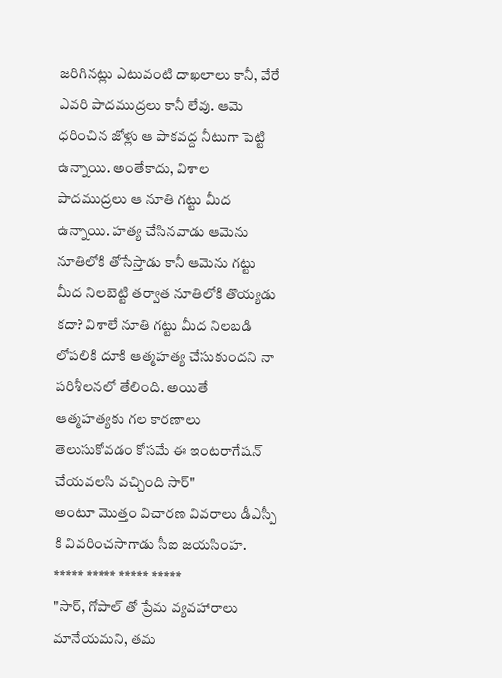జరిగినట్లు ఎటువంటి దాఖలాలు కానీ, వేరే ఎవరి పాదముద్రలు కానీ లేవు. ఆమె ధరించిన జోళ్లు ఆ పాకవద్ద నీటుగా పెట్టి ఉన్నాయి. అంతేకాదు, విశాల పాదముద్రలు ఆ నూతి గట్టు మీద ఉన్నాయి. హత్య చేసినవాడు ఆమెను నూతిలోకి తోసేస్తాడు కానీ ఆమెను గట్టు మీద నిలబెట్టి తర్వాత నూతిలోకి తొయ్యడు కదా? విశాలే నూతి గట్టు మీద నిలబడి లోపలికి దూకి ఆత్మహత్య చేసుకుందని నా పరిశీలనలో తేలింది. అయితే ఆత్మహత్యకు గల కారణాలు తెలుసుకోవడం కోసమే ఈ ఇంటరాగేషన్ చేయవలసి వచ్చింది సార్"
అంటూ మొత్తం విచారణ వివరాలు డీఎస్పీ కి వివరించసాగాడు సీఐ జయసింహ.
***** ***** ***** *****
"సార్, గోపాల్ తో ప్రేమ వ్యవహారాలు మానేయమని, తమ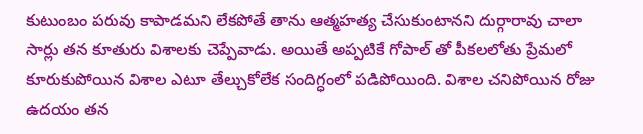కుటుంబం పరువు కాపాడమని లేకపోతే తాను ఆత్మహత్య చేసుకుంటానని దుర్గారావు చాలా సార్లు తన కూతురు విశాలకు చెప్పేవాడు. అయితే అప్పటికే గోపాల్ తో పీకలలోతు ప్రేమలో కూరుకుపోయిన విశాల ఎటూ తేల్చుకోలేక సందిగ్ధంలో పడిపోయింది. విశాల చనిపోయిన రోజు ఉదయం తన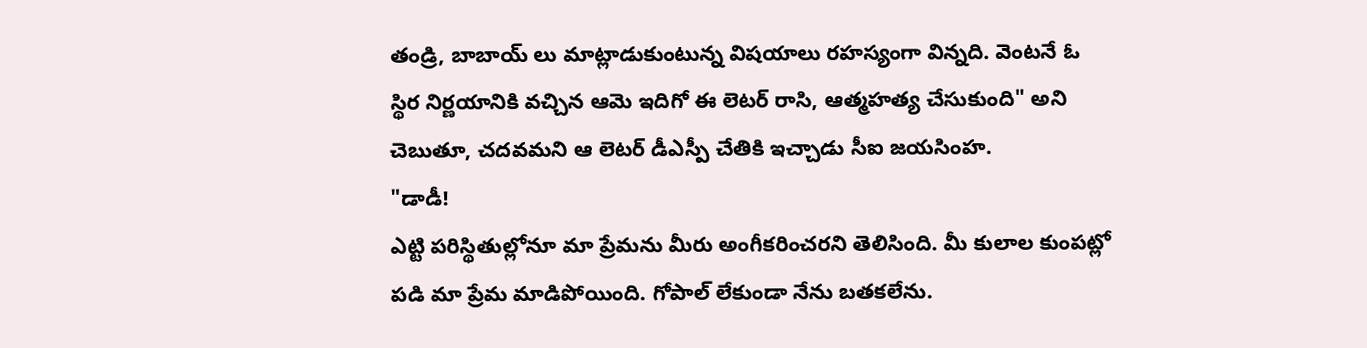తండ్రి, బాబాయ్ లు మాట్లాడుకుంటున్న విషయాలు రహస్యంగా విన్నది. వెంటనే ఓ స్థిర నిర్ణయానికి వచ్చిన ఆమె ఇదిగో ఈ లెటర్ రాసి, ఆత్మహత్య చేసుకుంది" అని చెబుతూ, చదవమని ఆ లెటర్ డీఎస్పీ చేతికి ఇచ్చాడు సీఐ జయసింహ.
"డాడీ!
ఎట్టి పరిస్థితుల్లోనూ మా ప్రేమను మీరు అంగీకరించరని తెలిసింది. మీ కులాల కుంపట్లో పడి మా ప్రేమ మాడిపోయింది. గోపాల్ లేకుండా నేను బతకలేను.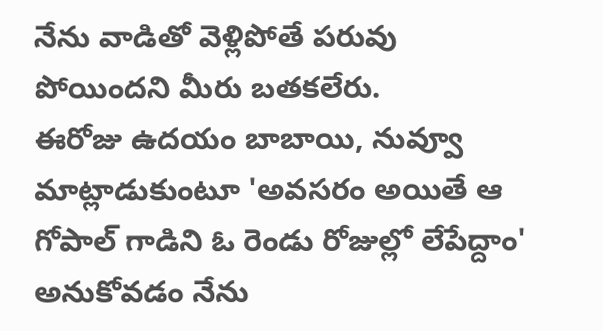నేను వాడితో వెళ్లిపోతే పరువు పోయిందని మీరు బతకలేరు.
ఈరోజు ఉదయం బాబాయి, నువ్వూ మాట్లాడుకుంటూ 'అవసరం అయితే ఆ గోపాల్ గాడిని ఓ రెండు రోజుల్లో లేపేద్దాం' అనుకోవడం నేను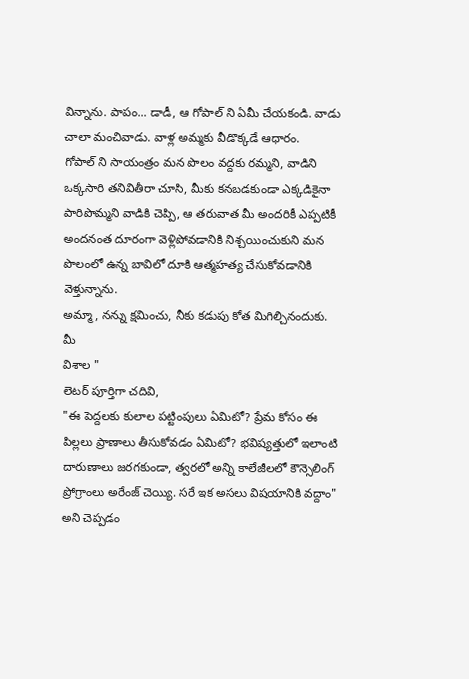విన్నాను. పాపం... డాడీ, ఆ గోపాల్ ని ఏమీ చేయకండి. వాడు చాలా మంచివాడు. వాళ్ల అమ్మకు వీడొక్కడే ఆధారం.
గోపాల్ ని సాయంత్రం మన పొలం వద్దకు రమ్మని, వాడిని ఒక్కసారి తనివితీరా చూసి, మీకు కనబడకుండా ఎక్కడికైనా పారిపొమ్మని వాడికి చెప్పి, ఆ తరువాత మీ అందరికీ ఎప్పటికీ అందనంత దూరంగా వెళ్లిపోవడానికి నిశ్చయించుకుని మన పొలంలో ఉన్న బావిలో దూకి ఆత్మహత్య చేసుకోవడానికి వెళ్తున్నాను.
అమ్మా, నన్ను క్షమించు, నీకు కడుపు కోత మిగిల్చినందుకు.
మీ
విశాల "
లెటర్ పూర్తిగా చదివి,
"ఈ పెద్దలకు కులాల పట్టింపులు ఏమిటో? ప్రేమ కోసం ఈ పిల్లలు ప్రాణాలు తీసుకోవడం ఏమిటో? భవిష్యత్తులో ఇలాంటి దారుణాలు జరగకుండా, త్వరలో అన్ని కాలేజీలలో కౌన్సెలింగ్ ప్రోగ్రాంలు అరేంజ్ చెయ్యి. సరే ఇక అసలు విషయానికి వద్దాం" అని చెప్పడం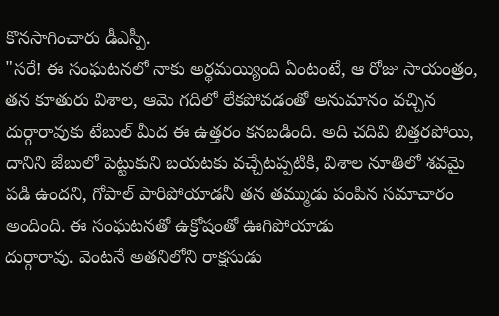కొనసాగించారు డీఎస్పీ.
"సరే! ఈ సంఘటనలో నాకు అర్థమయ్యింది ఏంటంటే, ఆ రోజు సాయంత్రం, తన కూతురు విశాల, ఆమె గదిలో లేకపోవడంతో అనుమానం వచ్చిన దుర్గారావుకు టేబుల్ మీద ఈ ఉత్తరం కనబడింది. అది చదివి బిత్తరపోయి, దానిని జేబులో పెట్టుకుని బయటకు వచ్చేటప్పటికి, విశాల నూతిలో శవమై పడి ఉందని, గోపాల్ పారిపోయాడనీ తన తమ్ముడు పంపిన సమాచారం అందింది. ఈ సంఘటనతో ఉక్రోషంతో ఊగిపోయాడు
దుర్గారావు. వెంటనే అతనిలోని రాక్షసుడు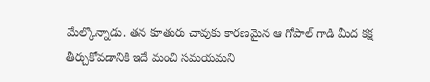మేల్కొన్నాడు. తన కూతురు చావుకు కారణమైన ఆ గోపాల్ గాడి మీద కక్ష తీర్చుకోవడానికి ఇదే మంచి సమయమని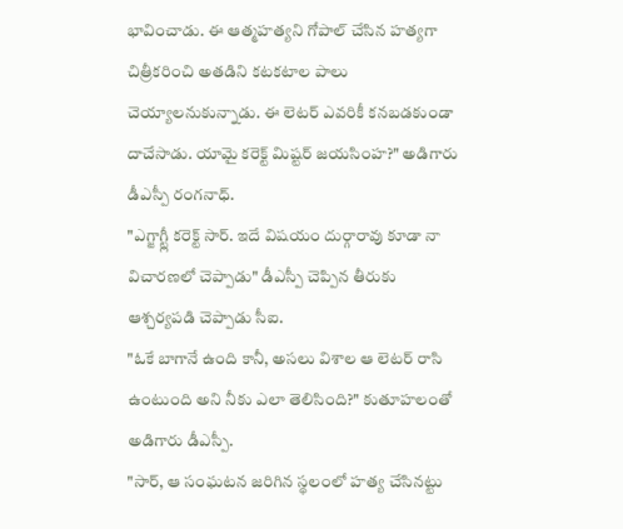భావించాడు. ఈ ఆత్మహత్యని గోపాల్ చేసిన హత్యగా చిత్రీకరించి అతడిని కటకటాల పాలు చెయ్యాలనుకున్నాడు. ఈ లెటర్ ఎవరికీ కనబడకుండా దాచేసాడు. యామై కరెక్ట్ మిష్టర్ జయసింహ?" అడిగారు డీఎస్పీ రంగనాధ్.
"ఎగ్జాగ్ట్లీ కరెక్ట్ సార్. ఇదే విషయం దుర్గారావు కూడా నా విచారణలో చెప్పాడు" డీఎస్పీ చెప్పిన తీరుకు ఆశ్చర్యపడి చెప్పాడు సీఐ.
"ఓకే బాగానే ఉంది కానీ, అసలు విశాల ఆ లెటర్ రాసి ఉంటుంది అని నీకు ఎలా తెలిసింది?" కుతూహలంతో అడిగారు డీఎస్పీ.
"సార్, ఆ సంఘటన జరిగిన స్థలంలో హత్య చేసినట్టు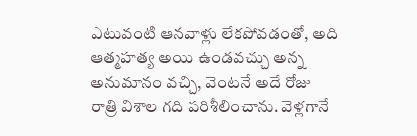ఎటువంటి ఆనవాళ్లు లేకపోవడంతో, అది ఆత్మహత్య అయి ఉండవచ్చు అన్న అనుమానం వచ్చి, వెంటనే అదే రోజు రాత్రి విశాల గది పరిశీలించాను. వెళ్లగానే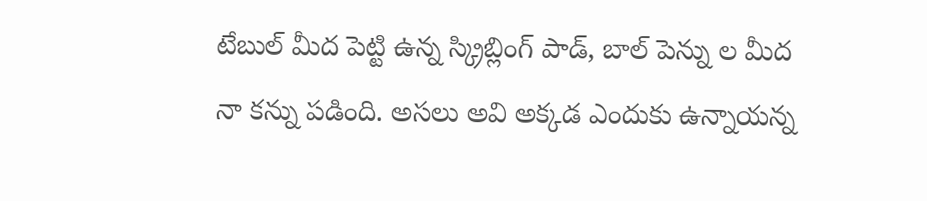టేబుల్ మీద పెట్టి ఉన్న స్క్రిబ్లింగ్ పాడ్, బాల్ పెన్ను ల మీద నా కన్ను పడింది. అసలు అవి అక్కడ ఎందుకు ఉన్నాయన్న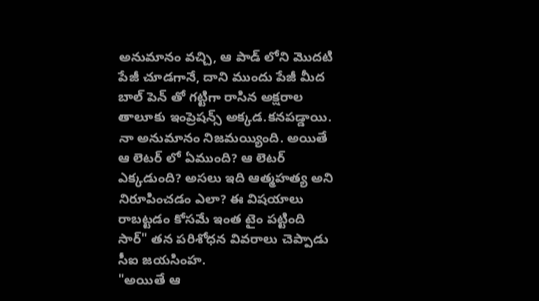అనుమానం వచ్చి, ఆ పాడ్ లోని మొదటి పేజీ చూడగానే, దాని ముందు పేజీ మీద బాల్ పెన్ తో గట్టిగా రాసిన అక్షరాల తాలూకు ఇంప్రెషన్స్ అక్కడ.కనపడ్డాయి. నా అనుమానం నిజమయ్యింది. అయితే ఆ లెటర్ లో ఏముంది? ఆ లెటర్ ఎక్కడుంది? అసలు ఇది ఆత్మహత్య అని నిరూపించడం ఎలా? ఈ విషయాలు రాబట్టడం కోసమే ఇంత టైం పట్టింది సార్" తన పరిశోధన వివరాలు చెప్పాడు సీఐ జయసింహ.
"అయితే ఆ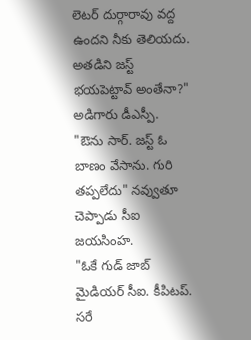లెటర్ దుర్గారావు వద్ద ఉందని నీకు తెలియదు. అతడిని జస్ట్ భయపెట్టావ్ అంతేనా?" అడిగారు డీఎస్పీ.
"ఔను సార్. జస్ట్ ఓ బాణం వేసాను. గురి తప్పలేదు" నవ్వుతూ చెప్పాడు సీఐ జయసింహ.
"ఓకే గుడ్ జాబ్ మైడియర్ సీఐ. కీపిటప్. సరే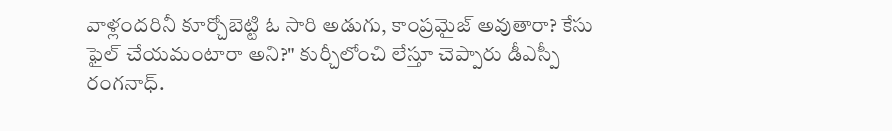వాళ్లందరినీ కూర్చోబెట్టి ఓ సారి అడుగు, కాంప్రమైజ్ అవుతారా? కేసు ఫైల్ చేయమంటారా అని?" కుర్చీలోంచి లేస్తూ చెప్పారు డీఎస్పీ రంగనాధ్.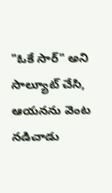"ఓకే సార్" అని సాల్యూట్ చేసి, ఆయనను వెంట నడిచాడు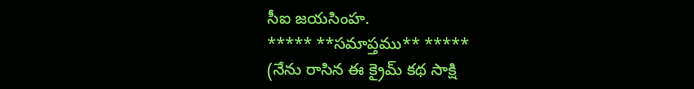సీఐ జయసింహ.
***** **సమాప్తము** *****
(నేను రాసిన ఈ క్రైమ్ కథ సాక్షి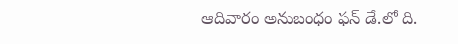ఆదివారం అనుబంధం ఫన్ డే.లో ది.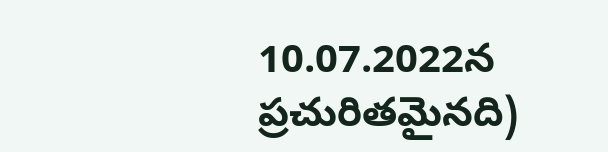10.07.2022న
ప్రచురితమైనది)